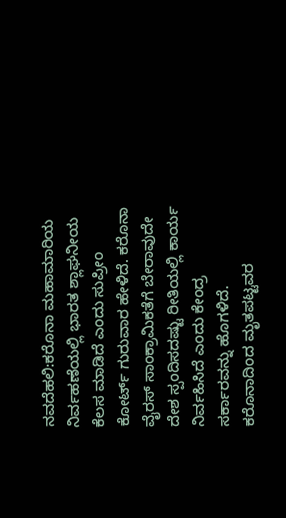ನವದೆಹಲಿ:ಕರೊನಾ ಮಹಾಮಾರಿಯ ನಿರ್ವಹಣೆಯಲ್ಲಿ ಭಾರತ ಶ್ಲಾಘನೀಯ ಕೆಲಸ ಮಾಡಿದೆ ಎಂದು ಸುಪ್ರೀಂ ಕೋರ್ಟ್ ಗುರುವಾರ ಹೇಳಿದೆ. ಕರೊನಾ ವೈರಸ್ ಸಾಂಕ್ರಾಮಿಕತೆಗೆ ಬೇರಾವುದೇ ದೇಶ ಸ್ಪಂದಿಸದಷ್ಟು ರೀತಿಯಲ್ಲಿ ಕಾರ್ಯ ನಿರ್ವಹಿಸಿದೆ ಎಂದು ಕೇಂದ್ರ ಸರ್ಕಾರವನ್ನು ಹೊಗಳಿದೆ. ಕರೊನಾದಿಂದ ಮೃತಪಟ್ಟವರ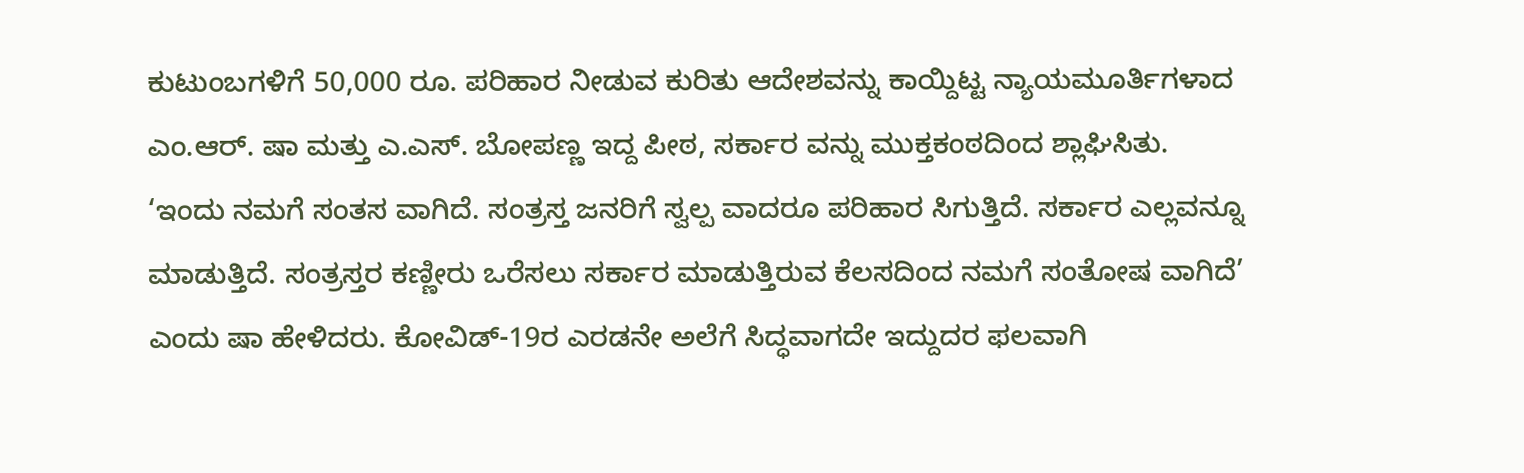ಕುಟುಂಬಗಳಿಗೆ 50,000 ರೂ. ಪರಿಹಾರ ನೀಡುವ ಕುರಿತು ಆದೇಶವನ್ನು ಕಾಯ್ದಿಟ್ಟ ನ್ಯಾಯಮೂರ್ತಿಗಳಾದ ಎಂ.ಆರ್. ಷಾ ಮತ್ತು ಎ.ಎಸ್. ಬೋಪಣ್ಣ ಇದ್ದ ಪೀಠ, ಸರ್ಕಾರ ವನ್ನು ಮುಕ್ತಕಂಠದಿಂದ ಶ್ಲಾಘಿಸಿತು.
‘ಇಂದು ನಮಗೆ ಸಂತಸ ವಾಗಿದೆ. ಸಂತ್ರಸ್ತ ಜನರಿಗೆ ಸ್ವಲ್ಪ ವಾದರೂ ಪರಿಹಾರ ಸಿಗುತ್ತಿದೆ. ಸರ್ಕಾರ ಎಲ್ಲವನ್ನೂ ಮಾಡುತ್ತಿದೆ. ಸಂತ್ರಸ್ತರ ಕಣ್ಣೀರು ಒರೆಸಲು ಸರ್ಕಾರ ಮಾಡುತ್ತಿರುವ ಕೆಲಸದಿಂದ ನಮಗೆ ಸಂತೋಷ ವಾಗಿದೆ’ ಎಂದು ಷಾ ಹೇಳಿದರು. ಕೋವಿಡ್-19ರ ಎರಡನೇ ಅಲೆಗೆ ಸಿದ್ಧವಾಗದೇ ಇದ್ದುದರ ಫಲವಾಗಿ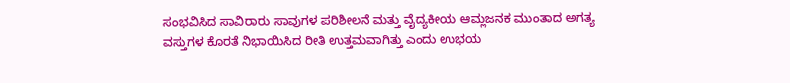ಸಂಭವಿಸಿದ ಸಾವಿರಾರು ಸಾವುಗಳ ಪರಿಶೀಲನೆ ಮತ್ತು ವೈದ್ಯಕೀಯ ಆಮ್ಲಜನಕ ಮುಂತಾದ ಅಗತ್ಯ ವಸ್ತುಗಳ ಕೊರತೆ ನಿಭಾಯಿಸಿದ ರೀತಿ ಉತ್ತಮವಾಗಿತ್ತು ಎಂದು ಉಭಯ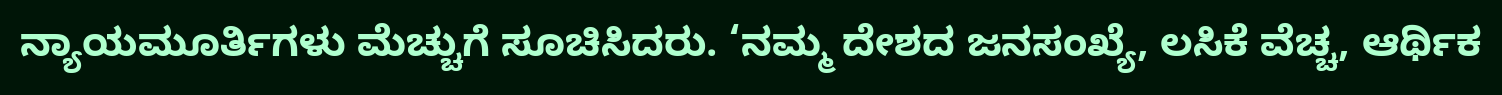ನ್ಯಾಯಮೂರ್ತಿಗಳು ಮೆಚ್ಚುಗೆ ಸೂಚಿಸಿದರು. ‘ನಮ್ಮ ದೇಶದ ಜನಸಂಖ್ಯೆ, ಲಸಿಕೆ ವೆಚ್ಚ, ಆರ್ಥಿಕ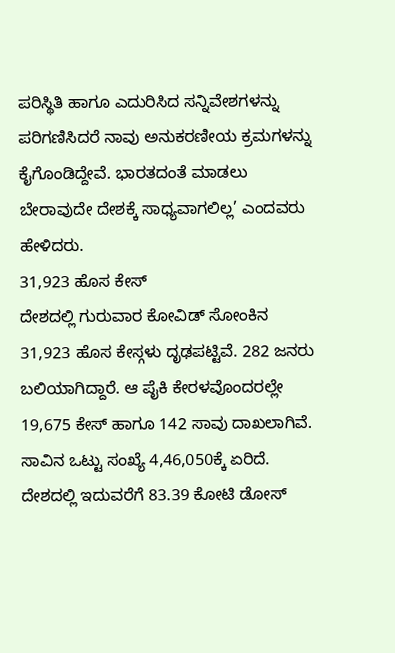ಪರಿಸ್ಥಿತಿ ಹಾಗೂ ಎದುರಿಸಿದ ಸನ್ನಿವೇಶಗಳನ್ನು ಪರಿಗಣಿಸಿದರೆ ನಾವು ಅನುಕರಣೀಯ ಕ್ರಮಗಳನ್ನು ಕೈಗೊಂಡಿದ್ದೇವೆ. ಭಾರತದಂತೆ ಮಾಡಲು ಬೇರಾವುದೇ ದೇಶಕ್ಕೆ ಸಾಧ್ಯವಾಗಲಿಲ್ಲ’ ಎಂದವರು ಹೇಳಿದರು.
31,923 ಹೊಸ ಕೇಸ್
ದೇಶದಲ್ಲಿ ಗುರುವಾರ ಕೋವಿಡ್ ಸೋಂಕಿನ 31,923 ಹೊಸ ಕೇಸ್ಗಳು ದೃಢಪಟ್ಟಿವೆ. 282 ಜನರು ಬಲಿಯಾಗಿದ್ದಾರೆ. ಆ ಪೈಕಿ ಕೇರಳವೊಂದರಲ್ಲೇ 19,675 ಕೇಸ್ ಹಾಗೂ 142 ಸಾವು ದಾಖಲಾಗಿವೆ. ಸಾವಿನ ಒಟ್ಟು ಸಂಖ್ಯೆ 4,46,050ಕ್ಕೆ ಏರಿದೆ. ದೇಶದಲ್ಲಿ ಇದುವರೆಗೆ 83.39 ಕೋಟಿ ಡೋಸ್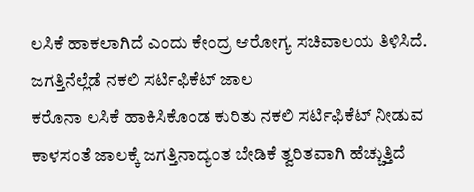ಲಸಿಕೆ ಹಾಕಲಾಗಿದೆ ಎಂದು ಕೇಂದ್ರ ಆರೋಗ್ಯ ಸಚಿವಾಲಯ ತಿಳಿಸಿದೆ.
ಜಗತ್ತಿನೆಲ್ಲೆಡೆ ನಕಲಿ ಸರ್ಟಿಫಿಕೆಟ್ ಜಾಲ
ಕರೊನಾ ಲಸಿಕೆ ಹಾಕಿಸಿಕೊಂಡ ಕುರಿತು ನಕಲಿ ಸರ್ಟಿಫಿಕೆಟ್ ನೀಡುವ ಕಾಳಸಂತೆ ಜಾಲಕ್ಕೆ ಜಗತ್ತಿನಾದ್ಯಂತ ಬೇಡಿಕೆ ತ್ವರಿತವಾಗಿ ಹೆಚ್ಚುತ್ತಿದೆ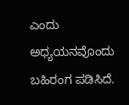ಎಂದು ಅಧ್ಯಯನವೊಂದು ಬಹಿರಂಗ ಪಡಿಸಿದೆ.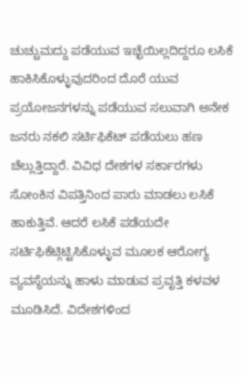ಚುಚ್ಚುಮದ್ದು ಪಡೆಯುವ ಇಚ್ಛೆಯಿಲ್ಲದಿದ್ದರೂ ಲಸಿಕೆ ಹಾಕಿಸಿಕೊಳ್ಳುವುದರಿಂದ ದೊರೆ ಯುವ ಪ್ರಯೋಜನಗಳನ್ನು ಪಡೆಯುವ ಸಲುವಾಗಿ ಅನೇಕ ಜನರು ನಕಲಿ ಸರ್ಟಿಫಿಕೆಟ್ ಪಡೆಯಲು ಹಣ ಚೆಲ್ಲುತ್ತಿದ್ದಾರೆ. ವಿವಿಧ ದೇಶಗಳ ಸರ್ಕಾರಗಳು ಸೋಂಕಿನ ವಿಪತ್ತಿನಿಂದ ಪಾರು ಮಾಡಲು ಲಸಿಕೆ ಹಾಕುತ್ತಿವೆ. ಆದರೆ ಲಸಿಕೆ ಪಡೆಯದೇ ಸರ್ಟಿಫಿಕೆಟ್ಗಿಟ್ಟಿಸಿಕೊಳ್ಳುವ ಮೂಲಕ ಆರೋಗ್ಯ ವ್ಯವಸ್ಥೆಯನ್ನು ಹಾಳು ಮಾಡುವ ಪ್ರವೃತ್ತಿ ಕಳವಳ ಮೂಡಿಸಿದೆ. ವಿದೇಶಗಳಿಂದ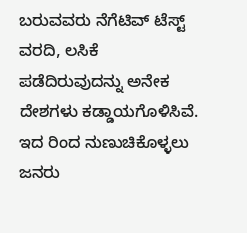ಬರುವವರು ನೆಗೆಟಿವ್ ಟೆಸ್ಟ್ ವರದಿ, ಲಸಿಕೆ ಪಡೆದಿರುವುದನ್ನು ಅನೇಕ ದೇಶಗಳು ಕಡ್ಡಾಯಗೊಳಿಸಿವೆ. ಇದ ರಿಂದ ನುಣುಚಿಕೊಳ್ಳಲು ಜನರು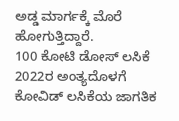ಅಡ್ಡ ಮಾರ್ಗಕ್ಕೆ ಮೊರೆ ಹೋಗುತ್ತಿದ್ದಾರೆ.
100 ಕೋಟಿ ಡೋಸ್ ಲಸಿಕೆ
2022ರ ಅಂತ್ಯದೊಳಗೆ ಕೋವಿಡ್ ಲಸಿಕೆಯ ಜಾಗತಿಕ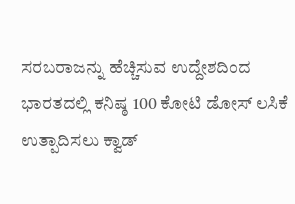ಸರಬರಾಜನ್ನು ಹೆಚ್ಚಿಸುವ ಉದ್ದೇಶದಿಂದ ಭಾರತದಲ್ಲಿ ಕನಿಷ್ಠ 100 ಕೋಟಿ ಡೋಸ್ ಲಸಿಕೆ ಉತ್ಪಾದಿಸಲು ಕ್ವಾಡ್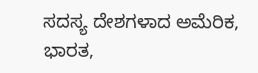ಸದಸ್ಯ ದೇಶಗಳಾದ ಅಮೆರಿಕ, ಭಾರತ,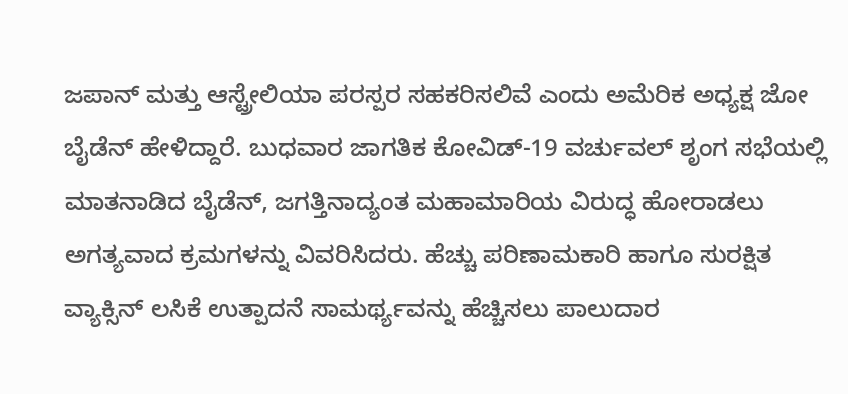ಜಪಾನ್ ಮತ್ತು ಆಸ್ಟ್ರೇಲಿಯಾ ಪರಸ್ಪರ ಸಹಕರಿಸಲಿವೆ ಎಂದು ಅಮೆರಿಕ ಅಧ್ಯಕ್ಷ ಜೋ ಬೈಡೆನ್ ಹೇಳಿದ್ದಾರೆ. ಬುಧವಾರ ಜಾಗತಿಕ ಕೋವಿಡ್-19 ವರ್ಚುವಲ್ ಶೃಂಗ ಸಭೆಯಲ್ಲಿ ಮಾತನಾಡಿದ ಬೈಡೆನ್, ಜಗತ್ತಿನಾದ್ಯಂತ ಮಹಾಮಾರಿಯ ವಿರುದ್ಧ ಹೋರಾಡಲು ಅಗತ್ಯವಾದ ಕ್ರಮಗಳನ್ನು ವಿವರಿಸಿದರು. ಹೆಚ್ಚು ಪರಿಣಾಮಕಾರಿ ಹಾಗೂ ಸುರಕ್ಷಿತ ವ್ಯಾಕ್ಸಿನ್ ಲಸಿಕೆ ಉತ್ಪಾದನೆ ಸಾಮರ್ಥ್ಯವನ್ನು ಹೆಚ್ಚಿಸಲು ಪಾಲುದಾರ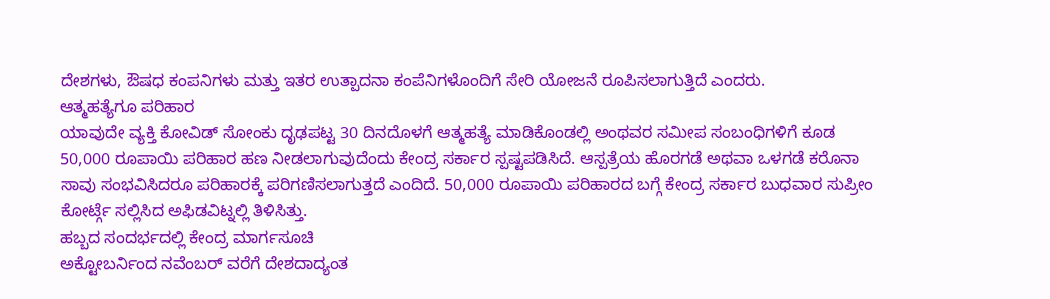ದೇಶಗಳು, ಔಷಧ ಕಂಪನಿಗಳು ಮತ್ತು ಇತರ ಉತ್ಪಾದನಾ ಕಂಪೆನಿಗಳೊಂದಿಗೆ ಸೇರಿ ಯೋಜನೆ ರೂಪಿಸಲಾಗುತ್ತಿದೆ ಎಂದರು.
ಆತ್ಮಹತ್ಯೆಗೂ ಪರಿಹಾರ
ಯಾವುದೇ ವ್ಯಕ್ತಿ ಕೋವಿಡ್ ಸೋಂಕು ದೃಢಪಟ್ಟ 30 ದಿನದೊಳಗೆ ಆತ್ಮಹತ್ಯೆ ಮಾಡಿಕೊಂಡಲ್ಲಿ ಅಂಥವರ ಸಮೀಪ ಸಂಬಂಧಿಗಳಿಗೆ ಕೂಡ 50,000 ರೂಪಾಯಿ ಪರಿಹಾರ ಹಣ ನೀಡಲಾಗುವುದೆಂದು ಕೇಂದ್ರ ಸರ್ಕಾರ ಸ್ಪಷ್ಟಪಡಿಸಿದೆ. ಆಸ್ಪತ್ರೆಯ ಹೊರಗಡೆ ಅಥವಾ ಒಳಗಡೆ ಕರೊನಾ ಸಾವು ಸಂಭವಿಸಿದರೂ ಪರಿಹಾರಕ್ಕೆ ಪರಿಗಣಿಸಲಾಗುತ್ತದೆ ಎಂದಿದೆ. 50,000 ರೂಪಾಯಿ ಪರಿಹಾರದ ಬಗ್ಗೆ ಕೇಂದ್ರ ಸರ್ಕಾರ ಬುಧವಾರ ಸುಪ್ರೀಂ ಕೋರ್ಟ್ಗೆ ಸಲ್ಲಿಸಿದ ಅಫಿಡವಿಟ್ನಲ್ಲಿ ತಿಳಿಸಿತ್ತು.
ಹಬ್ಬದ ಸಂದರ್ಭದಲ್ಲಿ ಕೇಂದ್ರ ಮಾರ್ಗಸೂಚಿ
ಅಕ್ಟೋಬರ್ನಿಂದ ನವೆಂಬರ್ ವರೆಗೆ ದೇಶದಾದ್ಯಂತ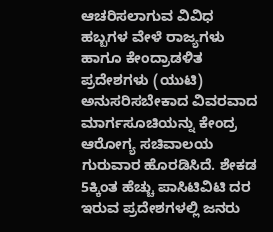ಆಚರಿಸಲಾಗುವ ವಿವಿಧ ಹಬ್ಬಗಳ ವೇಳೆ ರಾಜ್ಯಗಳು ಹಾಗೂ ಕೇಂದ್ರಾಡಳಿತ ಪ್ರದೇಶಗಳು (ಯುಟಿ) ಅನುಸರಿಸಬೇಕಾದ ವಿವರವಾದ ಮಾರ್ಗಸೂಚಿಯನ್ನು ಕೇಂದ್ರ ಆರೋಗ್ಯ ಸಚಿವಾಲಯ ಗುರುವಾರ ಹೊರಡಿಸಿದೆ. ಶೇಕಡ 5ಕ್ಕಿಂತ ಹೆಚ್ಚು ಪಾಸಿಟಿವಿಟಿ ದರ ಇರುವ ಪ್ರದೇಶಗಳಲ್ಲಿ ಜನರು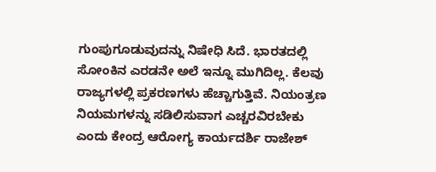ಗುಂಪುಗೂಡುವುದನ್ನು ನಿಷೇಧಿ ಸಿದೆ. ಭಾರತದಲ್ಲಿ ಸೋಂಕಿನ ಎರಡನೇ ಅಲೆ ಇನ್ನೂ ಮುಗಿದಿಲ್ಲ. ಕೆಲವು ರಾಜ್ಯಗಳಲ್ಲಿ ಪ್ರಕರಣಗಳು ಹೆಚ್ಚಾಗುತ್ತಿವೆ. ನಿಯಂತ್ರಣ ನಿಯಮಗಳನ್ನು ಸಡಿಲಿಸುವಾಗ ಎಚ್ಚರವಿರಬೇಕು ಎಂದು ಕೇಂದ್ರ ಆರೋಗ್ಯ ಕಾರ್ಯದರ್ಶಿ ರಾಜೇಶ್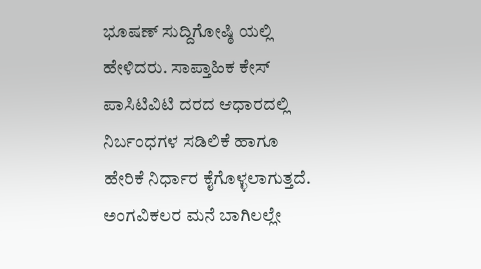ಭೂಷಣ್ ಸುದ್ದಿಗೋಷ್ಠಿ ಯಲ್ಲಿ ಹೇಳಿದರು. ಸಾಪ್ತಾಹಿಕ ಕೇಸ್ ಪಾಸಿಟಿವಿಟಿ ದರದ ಆಧಾರದಲ್ಲಿ ನಿರ್ಬಂಧಗಳ ಸಡಿಲಿಕೆ ಹಾಗೂ ಹೇರಿಕೆ ನಿರ್ಧಾರ ಕೈಗೊಳ್ಳಲಾಗುತ್ತದೆ.
ಅಂಗವಿಕಲರ ಮನೆ ಬಾಗಿಲಲ್ಲೇ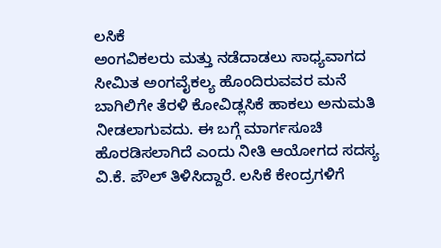ಲಸಿಕೆ
ಅಂಗವಿಕಲರು ಮತ್ತು ನಡೆದಾಡಲು ಸಾಧ್ಯವಾಗದ ಸೀಮಿತ ಅಂಗವೈಕಲ್ಯ ಹೊಂದಿರುವವರ ಮನೆ ಬಾಗಿಲಿಗೇ ತೆರಳಿ ಕೋವಿಡ್ಲಸಿಕೆ ಹಾಕಲು ಅನುಮತಿ ನೀಡಲಾಗುವದು. ಈ ಬಗ್ಗೆ ಮಾರ್ಗಸೂಚಿ ಹೊರಡಿಸಲಾಗಿದೆ ಎಂದು ನೀತಿ ಆಯೋಗದ ಸದಸ್ಯ ವಿ.ಕೆ. ಪೌಲ್ ತಿಳಿಸಿದ್ದಾರೆ. ಲಸಿಕೆ ಕೇಂದ್ರಗಳಿಗೆ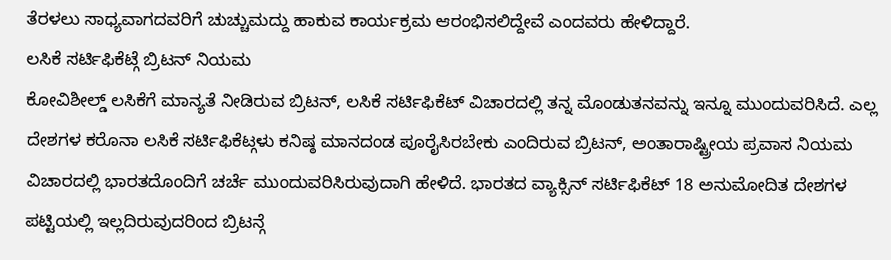ತೆರಳಲು ಸಾಧ್ಯವಾಗದವರಿಗೆ ಚುಚ್ಚುಮದ್ದು ಹಾಕುವ ಕಾರ್ಯಕ್ರಮ ಆರಂಭಿಸಲಿದ್ದೇವೆ ಎಂದವರು ಹೇಳಿದ್ದಾರೆ.
ಲಸಿಕೆ ಸರ್ಟಿಫಿಕೆಟ್ಗೆ ಬ್ರಿಟನ್ ನಿಯಮ
ಕೋವಿಶೀಲ್ಡ್ ಲಸಿಕೆಗೆ ಮಾನ್ಯತೆ ನೀಡಿರುವ ಬ್ರಿಟನ್, ಲಸಿಕೆ ಸರ್ಟಿಫಿಕೆಟ್ ವಿಚಾರದಲ್ಲಿ ತನ್ನ ಮೊಂಡುತನವನ್ನು ಇನ್ನೂ ಮುಂದುವರಿಸಿದೆ. ಎಲ್ಲ ದೇಶಗಳ ಕರೊನಾ ಲಸಿಕೆ ಸರ್ಟಿಫಿಕೆಟ್ಗಳು ಕನಿಷ್ಠ ಮಾನದಂಡ ಪೂರೈಸಿರಬೇಕು ಎಂದಿರುವ ಬ್ರಿಟನ್, ಅಂತಾರಾಷ್ಟ್ರೀಯ ಪ್ರವಾಸ ನಿಯಮ ವಿಚಾರದಲ್ಲಿ ಭಾರತದೊಂದಿಗೆ ಚರ್ಚೆ ಮುಂದುವರಿಸಿರುವುದಾಗಿ ಹೇಳಿದೆ. ಭಾರತದ ವ್ಯಾಕ್ಸಿನ್ ಸರ್ಟಿಫಿಕೆಟ್ 18 ಅನುಮೋದಿತ ದೇಶಗಳ ಪಟ್ಟಿಯಲ್ಲಿ ಇಲ್ಲದಿರುವುದರಿಂದ ಬ್ರಿಟನ್ಗೆ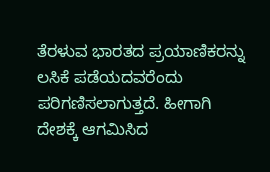ತೆರಳುವ ಭಾರತದ ಪ್ರಯಾಣಿಕರನ್ನು ಲಸಿಕೆ ಪಡೆಯದವರೆಂದು ಪರಿಗಣಿಸಲಾಗುತ್ತದೆ. ಹೀಗಾಗಿ ದೇಶಕ್ಕೆ ಆಗಮಿಸಿದ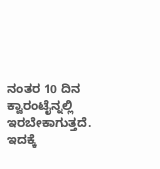ನಂತರ 10 ದಿನ ಕ್ವಾರಂಟೈನ್ನಲ್ಲಿ ಇರಬೇಕಾಗುತ್ತದೆ. ಇದಕ್ಕೆ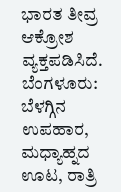ಭಾರತ ತೀವ್ರ ಆಕ್ರೋಶ ವ್ಯಕ್ತಪಡಿಸಿದೆ.
ಬೆಂಗಳೂರು: ಬೆಳಗ್ಗಿನ ಉಪಹಾರ, ಮಧ್ಯಾಹ್ನದ ಊಟ, ರಾತ್ರಿ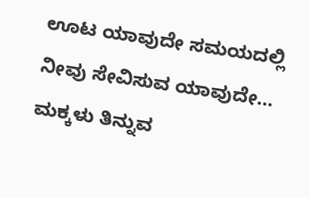ಊಟ ಯಾವುದೇ ಸಮಯದಲ್ಲಿ ನೀವು ಸೇವಿಸುವ ಯಾವುದೇ…
ಮಕ್ಕಳು ತಿನ್ನುವ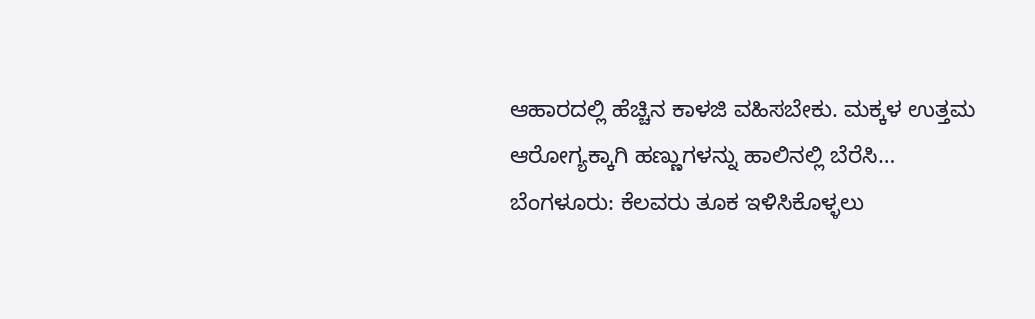ಆಹಾರದಲ್ಲಿ ಹೆಚ್ಚಿನ ಕಾಳಜಿ ವಹಿಸಬೇಕು. ಮಕ್ಕಳ ಉತ್ತಮ ಆರೋಗ್ಯಕ್ಕಾಗಿ ಹಣ್ಣುಗಳನ್ನು ಹಾಲಿನಲ್ಲಿ ಬೆರೆಸಿ…
ಬೆಂಗಳೂರು: ಕೆಲವರು ತೂಕ ಇಳಿಸಿಕೊಳ್ಳಲು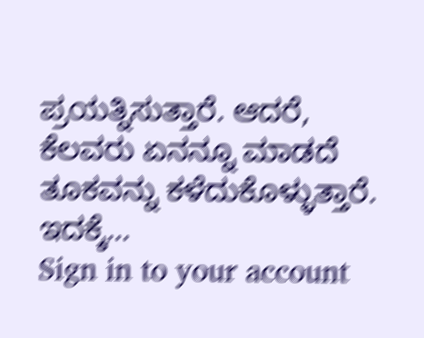ಪ್ರಯತ್ನಿಸುತ್ತಾರೆ. ಆದರೆ, ಕೆಲವರು ಏನನ್ನೂ ಮಾಡದೆ ತೂಕವನ್ನು ಕಳೆದುಕೊಳ್ಳುತ್ತಾರೆ. ಇದಕ್ಕೆ…
Sign in to your account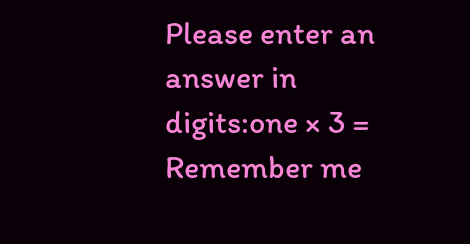Please enter an answer in digits:one × 3 =
Remember me